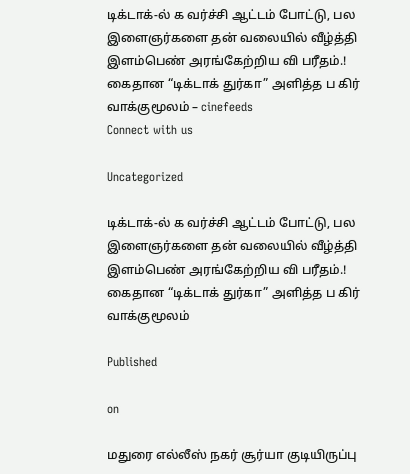டிக்டாக்-ல் க வர்ச்சி ஆட்டம் போட்டு, பல இளைஞர்களை தன் வலையில் வீழ்த்தி இளம்பெண் அரங்கேற்றிய வி பரீதம்.! கைதான “டிக்டாக் துர்கா” அளித்த ப கிர் வாக்குமூலம் – cinefeeds
Connect with us

Uncategorized

டிக்டாக்-ல் க வர்ச்சி ஆட்டம் போட்டு, பல இளைஞர்களை தன் வலையில் வீழ்த்தி இளம்பெண் அரங்கேற்றிய வி பரீதம்.! கைதான “டிக்டாக் துர்கா” அளித்த ப கிர் வாக்குமூலம்

Published

on

மதுரை எல்லீஸ் நகர் சூர்யா குடியிருப்பு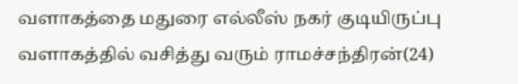வளாகத்தை மதுரை எல்லீஸ் நகர் குடியிருப்பு வளாகத்தில் வசித்து வரும் ராமச்சந்திரன்(24)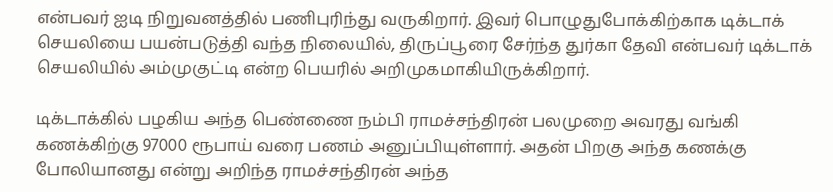என்பவர் ஐடி நிறுவனத்தில் பணிபுரிந்து வருகிறார். இவர் பொழுதுபோக்கிற்காக டிக்டாக் செயலியை பயன்படுத்தி வந்த நிலையில், திருப்பூரை சேர்ந்த துர்கா தேவி என்பவர் டிக்டாக் செயலியில் அம்முகுட்டி என்ற பெயரில் அறிமுகமாகியிருக்கிறார்.

டிக்டாக்கில் பழகிய அந்த பெண்ணை நம்பி ராமச்சந்திரன் பலமுறை அவரது வங்கி கணக்கிற்கு 97000 ரூபாய் வரை பணம் அனுப்பியுள்ளார். அதன் பிறகு அந்த கணக்கு போலியானது என்று அறிந்த ராமச்சந்திரன் அந்த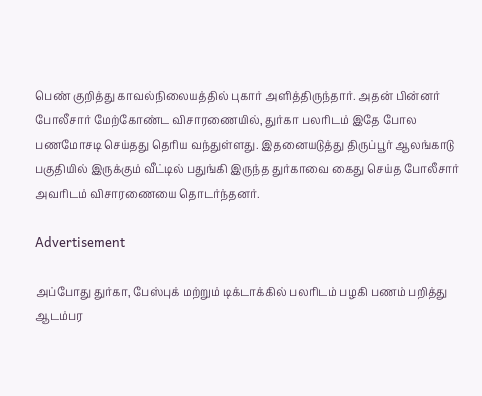பெண் குறித்து காவல்நிலையத்தில் புகார் அளித்திருந்தார். அதன் பின்னர் போலீசார் மேற்கோண்ட விசாரணையில், துர்கா பலரிடம் இதே போல பணமோசடி செய்தது தெரிய வந்துள்ளது. இதனையடுத்து திருப்பூர் ஆலங்காடு பகுதியில் இருக்கும் வீட்டில் பதுங்கி இருந்த துர்காவை கைது செய்த போலீசார் அவரிடம் விசாரணையை தொடர்ந்தனர்.

Advertisement

அப்போது துர்கா, பேஸ்புக் மற்றும் டிக்டாக்கில் பலரிடம் பழகி பணம் பறித்து ஆடம்பர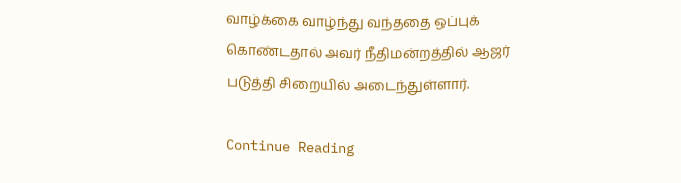வாழ்க்கை வாழ்ந்து வந்ததை ஒப்புக் கொண்டதால் அவர் நீதிமன்றத்தில் ஆஜர் படுத்தி சிறையில் அடைந்துள்ளார்.

Continue Reading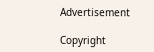Advertisement

Copyright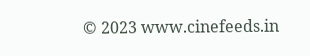© 2023 www.cinefeeds.in